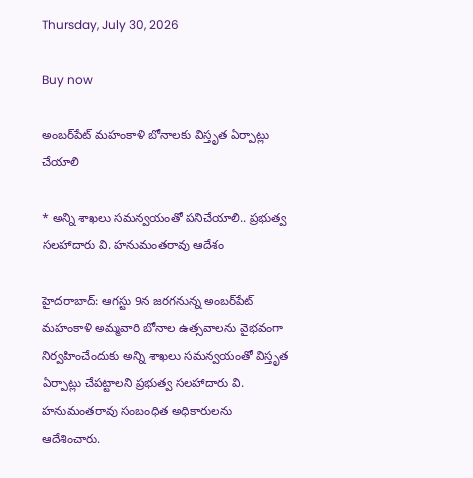Thursday, July 30, 2026

Buy now

అంబర్‌పేట్ మహంకాళి బోనాలకు విస్తృత ఏర్పాట్లు చేయాలి

* అన్ని శాఖలు సమన్వయంతో పనిచేయాలి.. ప్రభుత్వ సలహాదారు వి. హనుమంతరావు ఆదేశం

హైదరాబాద్: ఆగస్టు 9న జరగనున్న అంబర్‌పేట్ మహంకాళి అమ్మవారి బోనాల ఉత్సవాలను వైభవంగా నిర్వహించేందుకు అన్ని శాఖలు సమన్వయంతో విస్తృత ఏర్పాట్లు చేపట్టాలని ప్రభుత్వ సలహాదారు వి. హనుమంతరావు సంబంధిత అధికారులను ఆదేశించారు.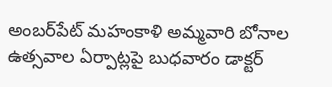అంబర్‌పేట్ మహంకాళి అమ్మవారి బోనాల ఉత్సవాల ఏర్పాట్లపై బుధవారం డాక్టర్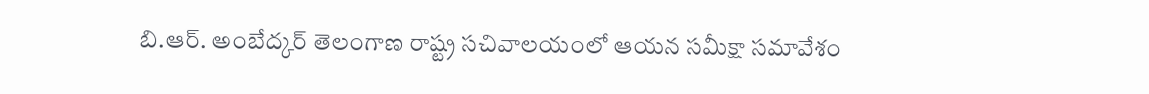బి.ఆర్. అంబేద్కర్ తెలంగాణ రాష్ట్ర సచివాలయంలో ఆయన సమీక్షా సమావేశం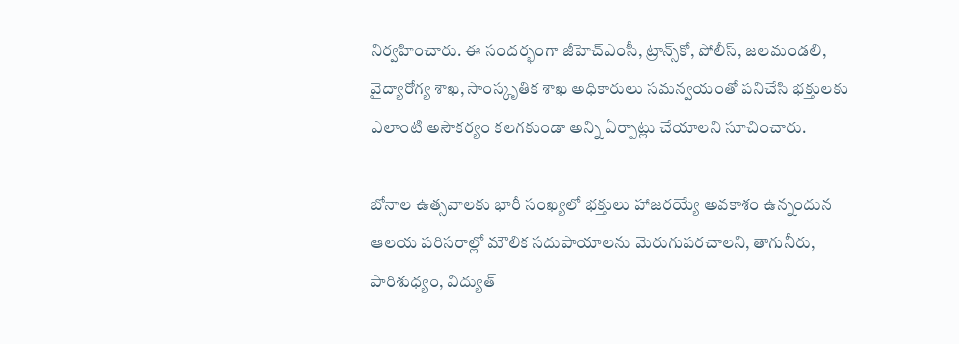నిర్వహించారు. ఈ సందర్భంగా జీహెచ్‌ఎంసీ, ట్రాన్స్‌కో, పోలీస్, జలమండలి, వైద్యారోగ్య శాఖ, సాంస్కృతిక శాఖ అధికారులు సమన్వయంతో పనిచేసి భక్తులకు ఎలాంటి అసౌకర్యం కలగకుండా అన్ని ఏర్పాట్లు చేయాలని సూచించారు.

బోనాల ఉత్సవాలకు భారీ సంఖ్యలో భక్తులు హాజరయ్యే అవకాశం ఉన్నందున ఆలయ పరిసరాల్లో మౌలిక సదుపాయాలను మెరుగుపరచాలని, తాగునీరు, పారిశుధ్యం, విద్యుత్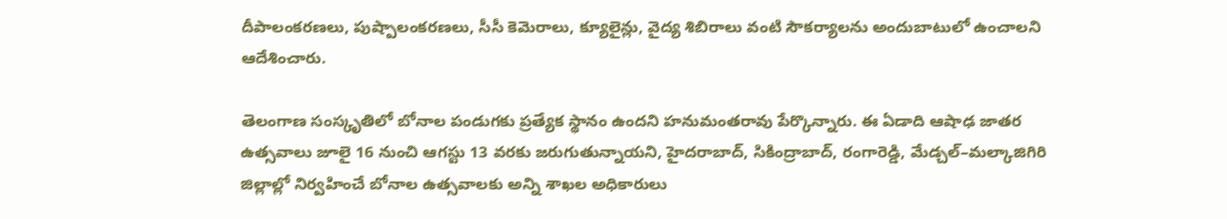దీపాలంకరణలు, పుష్పాలంకరణలు, సీసీ కెమెరాలు, క్యూలైన్లు, వైద్య శిబిరాలు వంటి సౌకర్యాలను అందుబాటులో ఉంచాలని ఆదేశించారు.

తెలంగాణ సంస్కృతిలో బోనాల పండుగకు ప్రత్యేక స్థానం ఉందని హనుమంతరావు పేర్కొన్నారు. ఈ ఏడాది ఆషాఢ జాతర ఉత్సవాలు జూలై 16 నుంచి ఆగస్టు 13 వరకు జరుగుతున్నాయని, హైదరాబాద్, సికింద్రాబాద్, రంగారెడ్డి, మేడ్చల్–మల్కాజిగిరి జిల్లాల్లో నిర్వహించే బోనాల ఉత్సవాలకు అన్ని శాఖల అధికారులు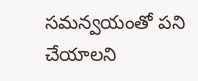సమన్వయంతో పని చేయాలని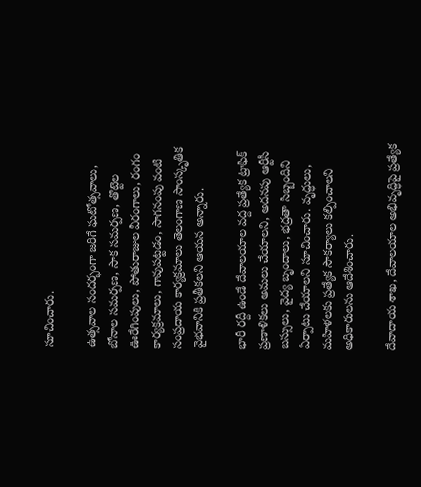సూచించారు.

ఉత్సవాల సందర్భంగా జరిగే ఘటోత్సవాలు, బోనాల సమర్పణ, సాక సమర్పణ, తొట్టెల ఊరేగింపులు, పోతురాజుల వీరంగాలు, రంగం కార్యక్రమాలు, గావుపట్టడం, సాగనంపు వంటి సంప్రదాయ కార్యక్రమాలు తెలంగాణ సాంస్కృతిక వైభవానికి ప్రతీకలని ఆయన అన్నారు.

భారీ రద్దీ ఉండే దేవాలయాల వద్ద ప్రత్యేక ట్రాఫిక్ ప్రణాళికలు అమలు చేయాలని, అదనపు ఆర్టీసీ బస్సులు, వైద్య బృందాలు, భద్రతా సిబ్బందిని ఏర్పాటు చేయాలని సూచించారు. వృద్ధులు, మహిళలకు ప్రత్యేక సౌకర్యాలు కల్పించాలని అధికారులను ఆదేశించారు.

దేవాదాయ శాఖ, దేవాలయాల అభివృద్ధిపై ప్రత్యేక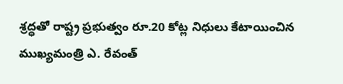శ్రద్ధతో రాష్ట్ర ప్రభుత్వం రూ.20 కోట్ల నిధులు కేటాయించిన ముఖ్యమంత్రి ఎ. రేవంత్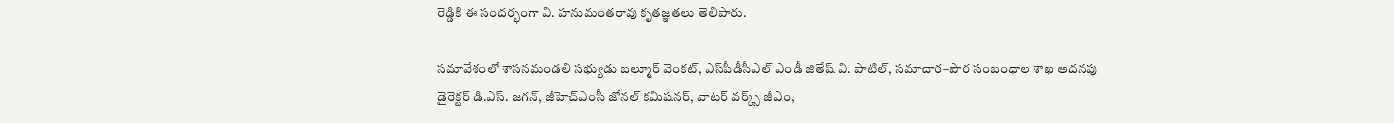రెడ్డికి ఈ సందర్భంగా వి. హనుమంతరావు కృతజ్ఞతలు తెలిపారు.

సమావేశంలో శాసనమండలి సభ్యుడు బల్మూర్ వెంకట్, ఎస్‌పీడీసీఎల్ ఎండీ జితేష్ వి. పాటిల్, సమాచార–పౌర సంబంధాల శాఖ అదనపు డైరెక్టర్ డి.ఎస్. జగన్, జీహెచ్‌ఎంసీ జోనల్ కమిషనర్, వాటర్ వర్క్స్ జీఎం,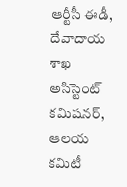ఆర్టీసీ ఈడీ, దేవాదాయ శాఖ అసిస్టెంట్ కమిషనర్, ఆలయ కమిటీ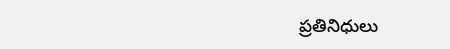ప్రతినిధులు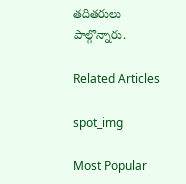తదితరులు పాల్గొన్నారు.

Related Articles

spot_img

Most Popular